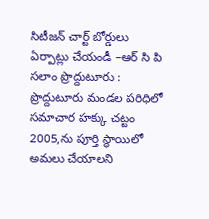సిటీజన్ చార్ట్ బోర్డులు ఏర్పాట్లు చేయండీ –ఆర్ సి పి
సలాం ప్రొద్దుటూరు : ప్రొద్దుటూరు మండల పరిధిలో సమాచార హక్కు చట్టం 2005,ను పూర్తి స్థాయిలో అమలు చేయాలని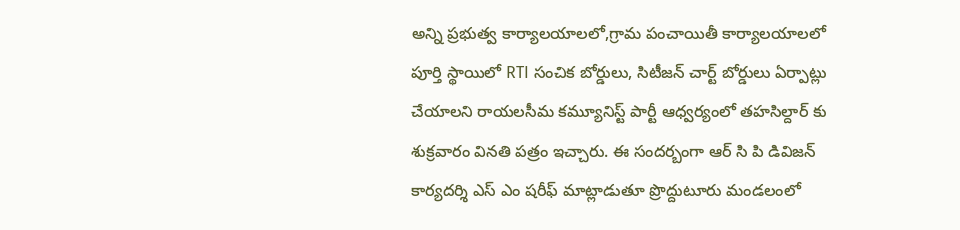అన్ని ప్రభుత్వ కార్యాలయాలలో,గ్రామ పంచాయితీ కార్యాలయాలలో పూర్తి స్థాయిలో RTI సంచిక బోర్డులు, సిటీజన్ చార్ట్ బోర్డులు ఏర్పాట్లు చేయాలని రాయలసీమ కమ్యూనిస్ట్ పార్టీ ఆధ్వర్యంలో తహసిల్దార్ కు శుక్రవారం వినతి పత్రం ఇచ్చారు. ఈ సందర్బంగా ఆర్ సి పి డివిజన్ కార్యదర్శి ఎస్ ఎం షరీఫ్ మాట్లాడుతూ ప్రొద్దుటూరు మండలంలో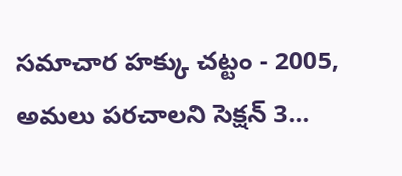సమాచార హక్కు చట్టం - 2005, అమలు పరచాలని సెక్షన్ 3...